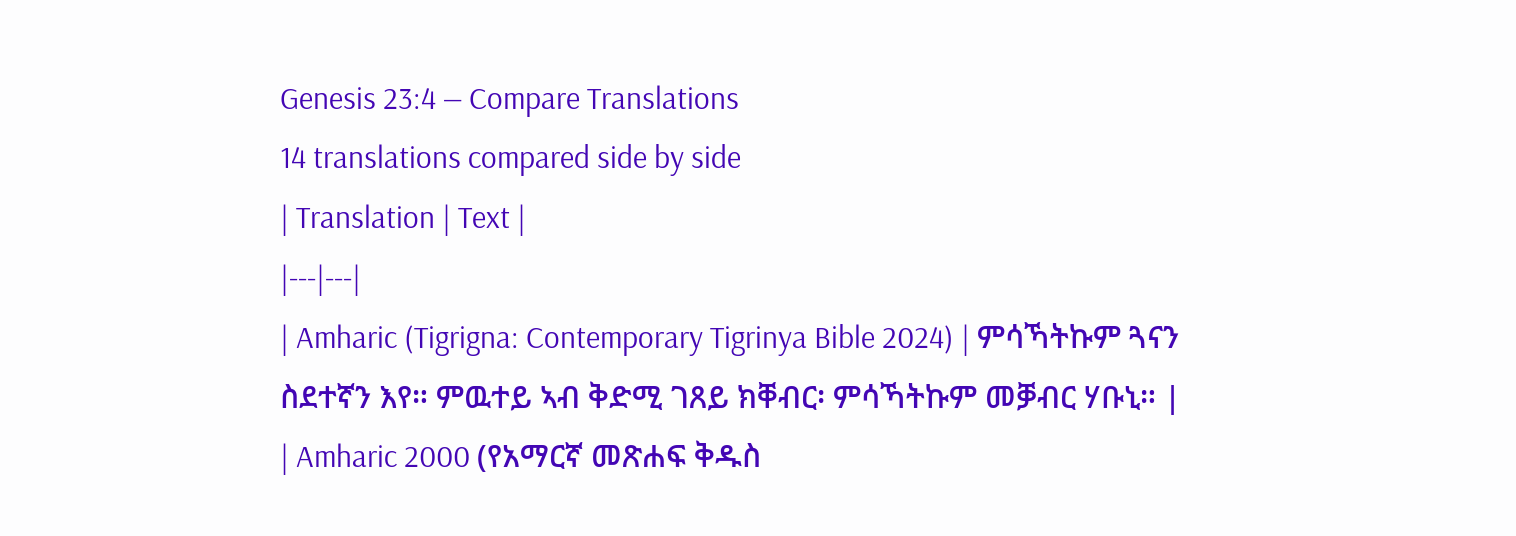Genesis 23:4 — Compare Translations
14 translations compared side by side
| Translation | Text |
|---|---|
| Amharic (Tigrigna: Contemporary Tigrinya Bible 2024) | ምሳኻትኩም ጓናን ስደተኛን እየ። ምዉተይ ኣብ ቅድሚ ገጸይ ክቐብር፡ ምሳኻትኩም መቓብር ሃቡኒ። |
| Amharic 2000 (የአማርኛ መጽሐፍ ቅዱስ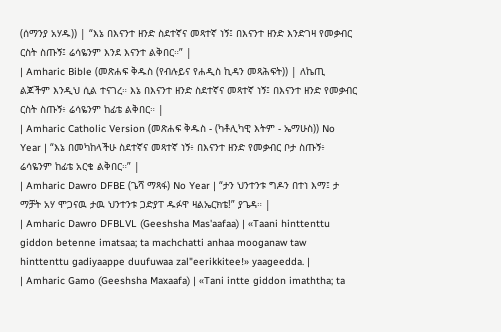(ሰማንያ አሃዱ)) | “እኔ በእናንተ ዘንድ ስደተኛና መጻተኛ ነኝ፤ በእናንተ ዘንድ እንድገዛ የመቃብር ርስት ስጡኝ፤ ሬሳዬንም እንደ እናንተ ልቅበር።” |
| Amharic Bible (መጽሐፍ ቅዱስ (የብሉይና የሐዲስ ኪዳን መጻሕፍት)) | ለኬጢ ልጆችም እንዲህ ሲል ተናገረ። እኔ በእናንተ ዘንድ ስደተኛና መጻተኛ ነኝ፤ በእናንተ ዘንድ የመቃብር ርስት ስጡኝ፥ ሬሳዬንም ከፊቴ ልቅበር። |
| Amharic Catholic Version (መጽሐፍ ቅዱስ - (ካቶሊካዊ እትም - ኤማሁስ)) No Year | “እኔ በመካከላችሁ ስደተኛና መጻተኛ ነኝ፥ በእናንተ ዘንድ የመቃብር ቦታ ስጡኝ፥ ሬሳዬንም ከፊቴ አርቄ ልቅበር።” |
| Amharic Dawro DFBE (ጌሻ ማጻፋ) No Year | “ታን ህንተንቱ ግዶን በተነ እማ፤ ታ ማቻት አሃ ሞጋናዉ ታዉ ህንተንቱ ጋድያፐ ዱፉዋ ዛልኤርክቴ!” ያጌዳ። |
| Amharic Dawro DFBLVL (Geeshsha Mas'aafaa) | «Taani hinttenttu giddon betenne imatsaa; ta machchatti anhaa mooganaw taw hinttenttu gadiyaappe duufuwaa zal"eerikkitee!» yaageedda. |
| Amharic Gamo (Geeshsha Maxaafa) | «Tani intte giddon imaththa; ta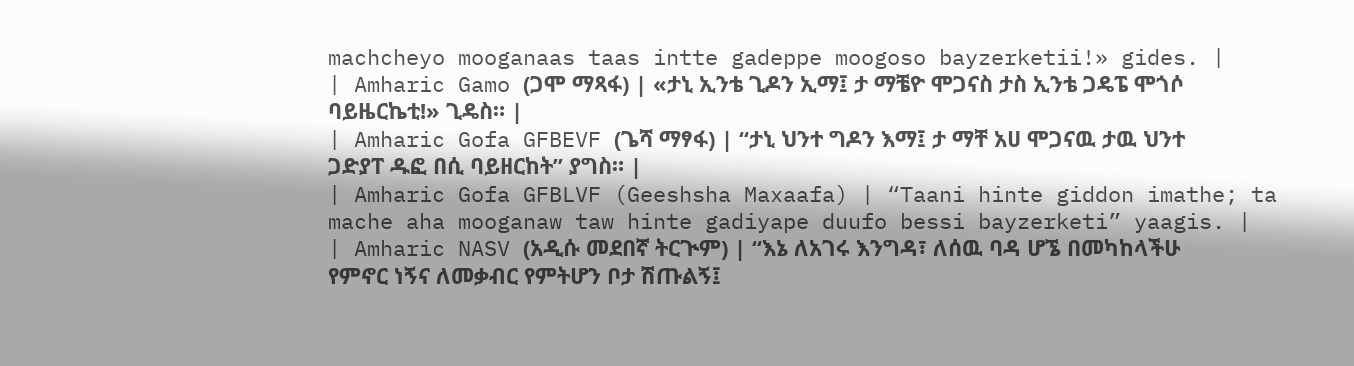machcheyo mooganaas taas intte gadeppe moogoso bayzerketii!» gides. |
| Amharic Gamo (ጋሞ ማጻፋ) | «ታኒ ኢንቴ ጊዶን ኢማ፤ ታ ማቼዮ ሞጋናስ ታስ ኢንቴ ጋዴፔ ሞጎሶ ባይዜርኬቲ!» ጊዴስ። |
| Amharic Gofa GFBEVF (ጌሻ ማፃፋ) | “ታኒ ህንተ ግዶን እማ፤ ታ ማቸ አሀ ሞጋናዉ ታዉ ህንተ ጋድያፐ ዱፎ በሲ ባይዘርከት” ያግስ። |
| Amharic Gofa GFBLVF (Geeshsha Maxaafa) | “Taani hinte giddon imathe; ta mache aha mooganaw taw hinte gadiyape duufo bessi bayzerketi” yaagis. |
| Amharic NASV (አዲሱ መደበኛ ትርጒም) | “እኔ ለአገሩ እንግዳ፣ ለሰዉ ባዳ ሆኜ በመካከላችሁ የምኖር ነኝና ለመቃብር የምትሆን ቦታ ሽጡልኝ፤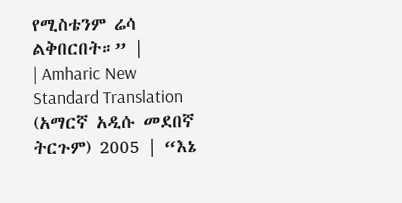የሚስቴንም ሬሳ ልቅበርበት።” |
| Amharic New Standard Translation (አማርኛ አዲሱ መደበኛ ትርጉም) 2005 | “እኔ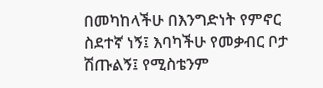በመካከላችሁ በእንግድነት የምኖር ስደተኛ ነኝ፤ እባካችሁ የመቃብር ቦታ ሽጡልኝ፤ የሚስቴንም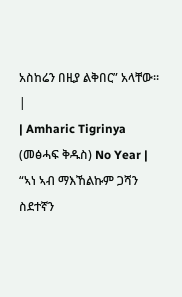አስከሬን በዚያ ልቅበር” አላቸው። |
| Amharic Tigrinya (መፅሓፍ ቅዱስ) No Year | “ኣነ ኣብ ማእኸልኩም ጋሻን ስደተኛን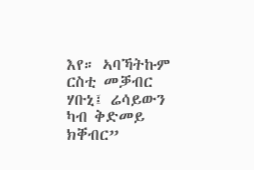እየ። ኣባኻትኩም ርስቲ መቓብር ሃቡኒ፤ ሬሳይውን ካብ ቅድመይ ክቐብር”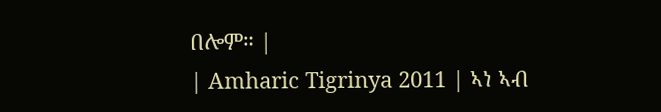በሎም። |
| Amharic Tigrinya 2011 | ኣነ ኣብ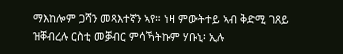ማእከሎም ጋሻን መጻእተኛን ኣየ። ነዛ ምውትተይ ኣብ ቅድሚ ገጸይ ዝቐብረሉ ርስቲ መቓብር ምሳኻትኩም ሃቡኒ፡ ኢሉ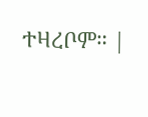ተዛረቦም። |